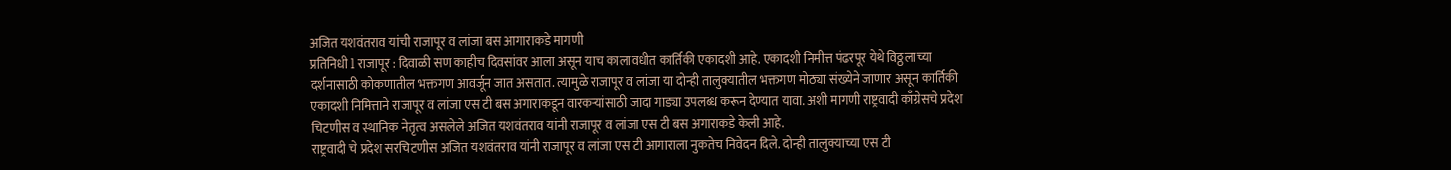अजित यशवंतराव यांची राजापूर व लांजा बस आगाराकडे मागणी
प्रतिनिधी l राजापूर : दिवाळी सण काहीच दिवसांवर आला असून याच कालावधीत कार्तिकी एकादशी आहे. एकादशी निमीत्त पंढरपूर येथे विठ्ठलाच्या दर्शनासाठी कोकणातील भक्तगण आवर्जून जात असतात. त्यामुळे राजापूर व लांजा या दोन्ही तालुक्यातील भक्तगण मोठ्या संख्येने जाणार असून कार्तिकी एकादशी निमित्ताने राजापूर व लांजा एस टी बस अगाराकडून वारकऱ्यांसाठी जादा गाड्या उपलब्ध करून देण्यात यावा. अशी मागणी राष्ट्रवादी काँग्रेसचे प्रदेश चिटणीस व स्थानिक नेतृत्व असलेले अजित यशवंतराव यांनी राजापूर व लांजा एस टी बस अगाराकडे केली आहे.
राष्ट्रवादी चे प्रदेश सरचिटणीस अजित यशवंतराव यांनी राजापूर व लांजा एस टी आगाराला नुकतेच निवेदन दिले. दोन्ही तालुक्याच्या एस टी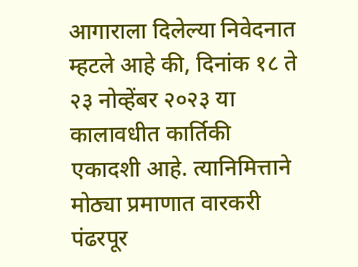आगाराला दिलेल्या निवेदनात म्हटले आहे की, दिनांक १८ ते २३ नोव्हेंबर २०२३ या कालावधीत कार्तिकी एकादशी आहे. त्यानिमित्ताने मोठ्या प्रमाणात वारकरी पंढरपूर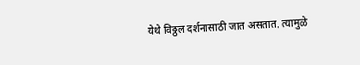येथे विठ्ठल दर्शनासाठी जात असतात. त्यामुळे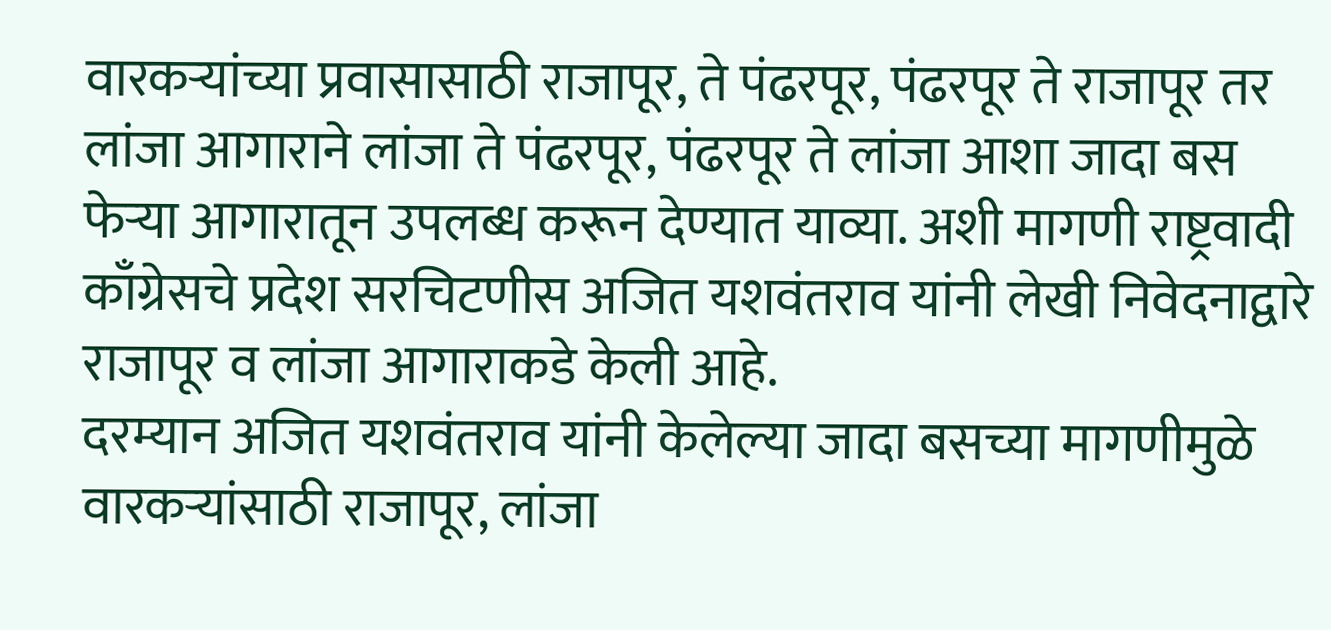वारकऱ्यांच्या प्रवासासाठी राजापूर, ते पंढरपूर, पंढरपूर ते राजापूर तर लांजा आगाराने लांजा ते पंढरपूर, पंढरपूर ते लांजा आशा जादा बस फेऱ्या आगारातून उपलब्ध करून देण्यात याव्या. अशी मागणी राष्ट्रवादी काँग्रेसचे प्रदेश सरचिटणीस अजित यशवंतराव यांनी लेखी निवेदनाद्वारे राजापूर व लांजा आगाराकडे केली आहे.
दरम्यान अजित यशवंतराव यांनी केलेल्या जादा बसच्या मागणीमुळे वारकऱ्यांसाठी राजापूर, लांजा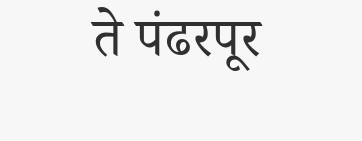ते पंढरपूर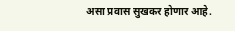असा प्रवास सुखकर होणार आहे.